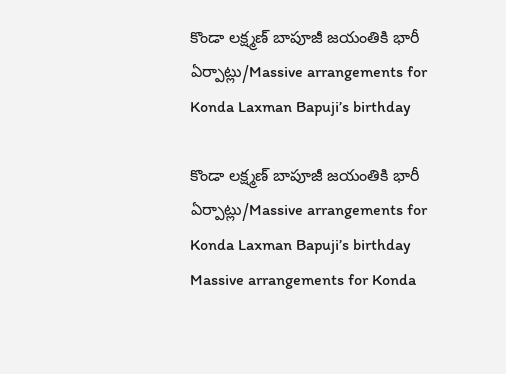కొండా లక్ష్మణ్ బాపూజీ జయంతికి భారీ ఏర్పాట్లు/Massive arrangements for Konda Laxman Bapuji’s birthday

కొండా లక్ష్మణ్ బాపూజీ జయంతికి భారీ ఏర్పాట్లు/Massive arrangements for Konda Laxman Bapuji’s birthday
Massive arrangements for Konda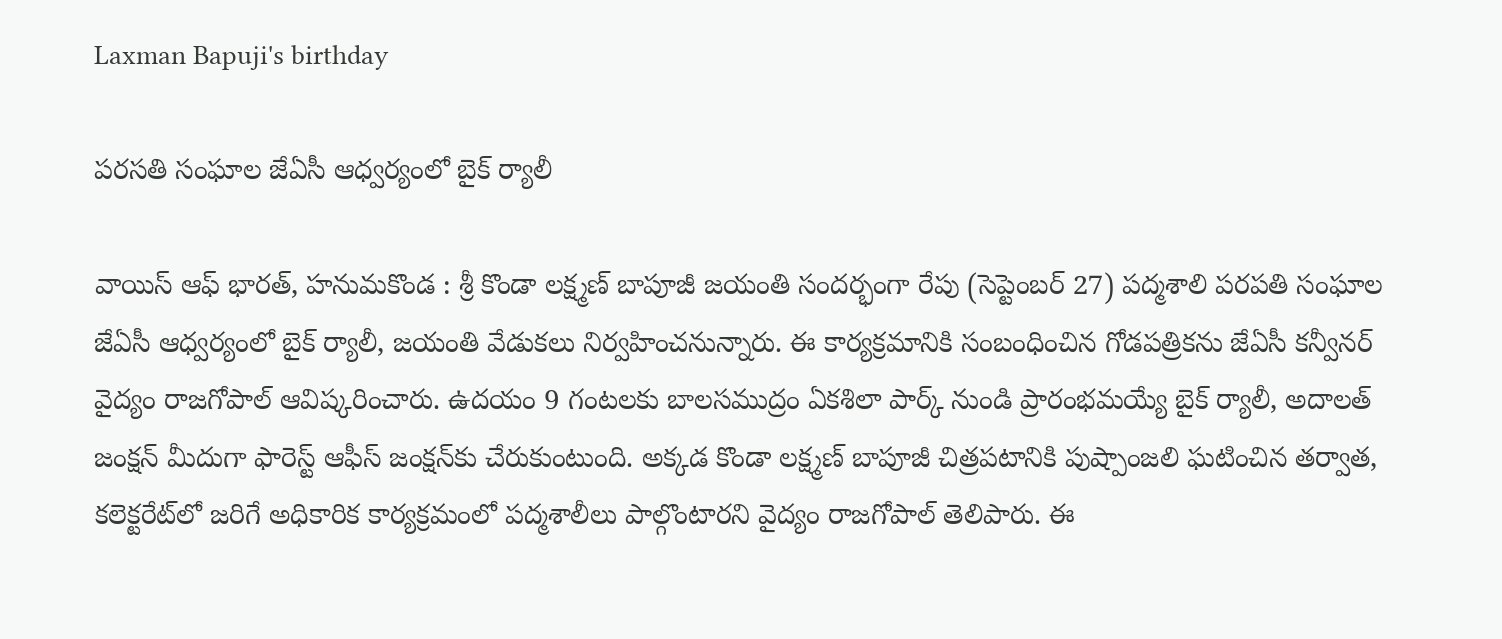Laxman Bapuji's birthday

పరసతి సంఘాల జేఏసీ ఆధ్వర్యంలో బైక్ ర్యాలీ

వాయిస్ ఆఫ్ భారత్, హనుమకొండ : శ్రీ కొండా లక్ష్మణ్ బాపూజీ జయంతి సందర్భంగా రేపు (సెప్టెంబర్ 27) పద్మశాలి పరపతి సంఘాల జేఏసీ ఆధ్వర్యంలో బైక్ ర్యాలీ, జయంతి వేడుకలు నిర్వహించనున్నారు. ఈ కార్యక్రమానికి సంబంధించిన గోడపత్రికను జేఏసీ కన్వీనర్ వైద్యం రాజగోపాల్ ఆవిష్కరించారు. ఉదయం 9 గంటలకు బాలసముద్రం ఏకశిలా పార్క్ నుండి ప్రారంభమయ్యే బైక్ ర్యాలీ, అదాలత్ జంక్షన్ మీదుగా ఫారెస్ట్ ఆఫీస్ జంక్షన్‌కు చేరుకుంటుంది. అక్కడ కొండా లక్ష్మణ్ బాపూజీ చిత్రపటానికి పుష్పాంజలి ఘటించిన తర్వాత, కలెక్టరేట్‌లో జరిగే అధికారిక కార్యక్రమంలో పద్మశాలీలు పాల్గొంటారని వైద్యం రాజగోపాల్ తెలిపారు. ఈ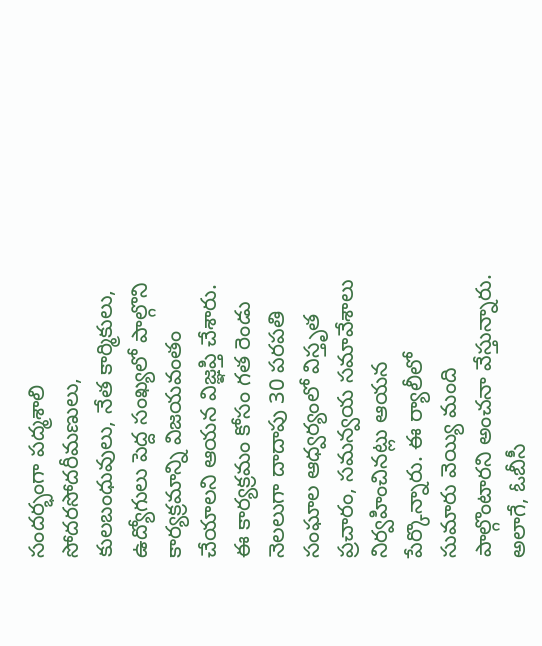సందర్భంగా పద్మశాలి సోదరసోదరీమణులు, కులబంధువులు, నేత కార్మికులు, ఉద్యోగులు పెద్ద సంఖ్యలో పాల్గొని కార్యక్రమాన్ని విజయవంతం చేయాలని ఆయన విజ్ఞప్తి చేశారు. ఈ కార్యక్రమం కోసం గత రెండు నెలలుగా దాదాపు 30 పరపతి సంఘాల ఆధ్వర్యంలో విస్తృత ప్రచారం, సమన్వయ సమావేశాలు నిర్వహించినట్లు ఆయన పేర్కొన్నారు. ఈ ర్యాలీలో సుమారు వెయ్యి మంది పాల్గొంటారని అంచనా వేస్తున్నారు. అలాగే, ఓబీసీ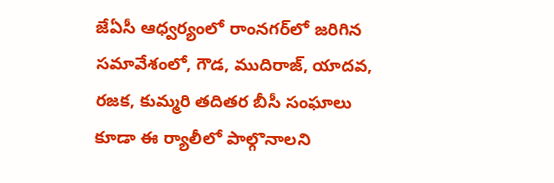జేఏసీ ఆధ్వర్యంలో రాంనగర్‌లో జరిగిన సమావేశంలో, గౌడ, ముదిరాజ్, యాదవ, రజక, కుమ్మరి తదితర బీసీ సంఘాలు కూడా ఈ ర్యాలీలో పాల్గొనాలని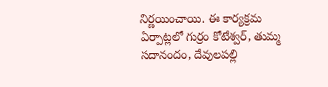నిర్ణయించాయి. ఈ కార్యక్రమ ఏర్పాట్లలో గుర్రం కోటేశ్వర్, తుమ్మ సదానందం, దేవులపల్లి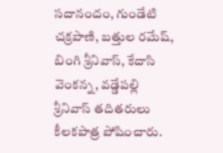సదానందం, గుండేటి చక్రపాణి, బత్తుల రమేష్, బింగి శ్రీనివాస్, కేదాసి వెంకన్న, వడ్డేపల్లి శ్రీనివాస్ తదితరులు కీలకపాత్ర పోషించారు.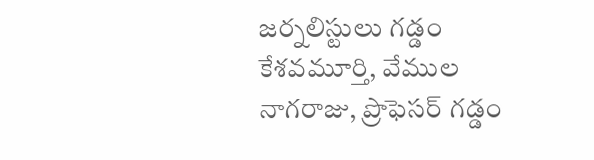జర్నలిస్టులు గడ్డం కేశవమూర్తి, వేముల నాగరాజు, ప్రొఫెసర్ గడ్డం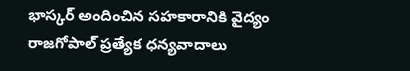భాస్కర్ అందించిన సహకారానికి వైద్యం రాజగోపాల్ ప్రత్యేక ధన్యవాదాలు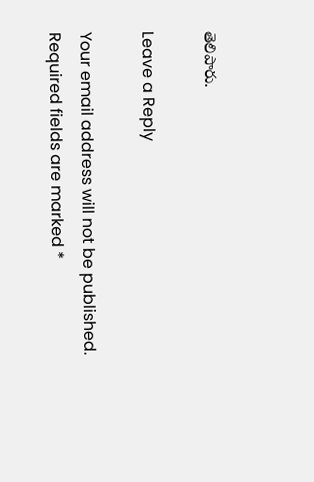తెలిపారు.

Leave a Reply

Your email address will not be published. Required fields are marked *